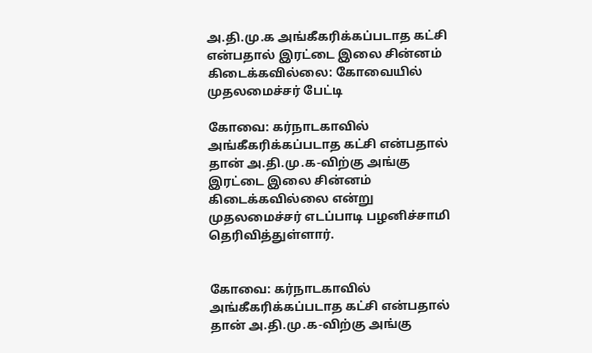அ.தி.மு.க அங்கீகரிக்கப்படாத கட்சி என்பதால் இரட்டை இலை சின்னம் கிடைக்கவில்லை: கோவையில் முதலமைச்சர் பேட்டி

கோவை: கர்நாடகாவில் அங்கீகரிக்கப்படாத கட்சி என்பதால் தான் அ.தி.மு.க-விற்கு அங்கு இரட்டை இலை சின்னம் கிடைக்கவில்லை என்று முதலமைச்சர் எடப்பாடி பழனிச்சாமி தெரிவித்துள்ளார்.


கோவை: கர்நாடகாவில் அங்கீகரிக்கப்படாத கட்சி என்பதால் தான் அ.தி.மு.க-விற்கு அங்கு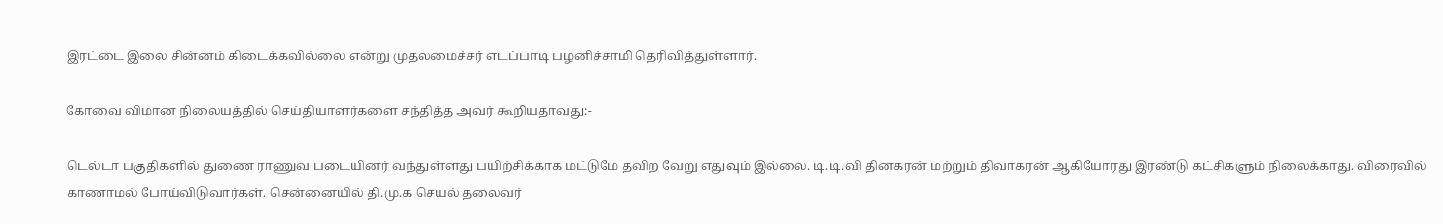இரட்டை இலை சின்னம் கிடைக்கவில்லை என்று முதலமைச்சர் எடப்பாடி பழனிச்சாமி தெரிவித்துள்ளார்.

கோவை விமான நிலையத்தில் செய்தியாளர்களை சந்தித்த அவர் கூறியதாவது:-

டெல்டா பகுதிகளில் துணை ராணுவ படையினர் வந்துள்ளது பயிற்சிக்காக மட்டுமே தவிற வேறு எதுவும் இல்லை. டி.டி.வி தினகரன் மற்றும் திவாகரன் ஆகியோரது இரண்டு கட்சிகளும் நிலைக்காது. விரைவில் காணாமல் போய்விடுவார்கள். சென்னையில் தி.மு.க செயல் தலைவர்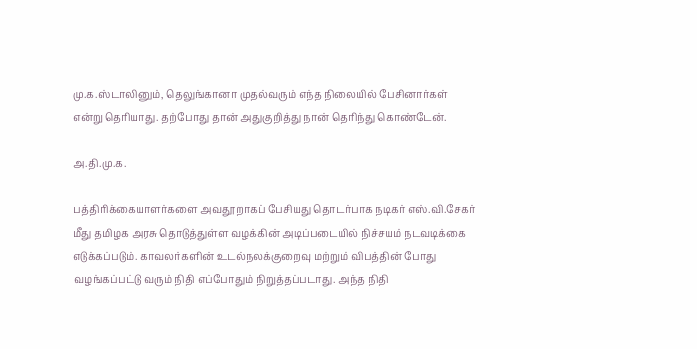மு.க.ஸ்டாலினும், தெலுங்கானா முதல்வரும் எந்த நிலையில் பேசினார்கள் என்று தெரியாது. தற்போது தான் அதுகுறித்து நான் தெரிந்து கொண்டேன்.

அ.தி.மு.க.

பத்திரிக்கையாளர்களை அவதூறாகப் பேசியது தொடர்பாக நடிகர் எஸ்.வி.சேகர் மீது தமிழக அரசு தொடுத்துள்ள வழக்கின் அடிப்படையில் நிச்சயம் நடவடிக்கை எடுக்கப்படும். காவலர்களின் உடல்நலக்குறைவு மற்றும் விபத்தின் போது வழங்கப்பட்டு வரும் நிதி எப்போதும் நிறுத்தப்படாது. அந்த நிதி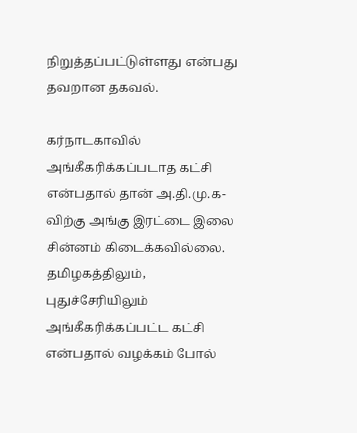நிறுத்தப்பட்டுள்ளது என்பது தவறான தகவல்.

கர்நாடகாவில் அங்கீகரிக்கப்படாத கட்சி என்பதால் தான் அ.தி.மு.க-விற்கு அங்கு இரட்டை இலை சின்னம் கிடைக்கவில்லை. தமிழகத்திலும், புதுச்சேரியிலும் அங்கீகரிக்கப்பட்ட கட்சி என்பதால் வழக்கம் போல்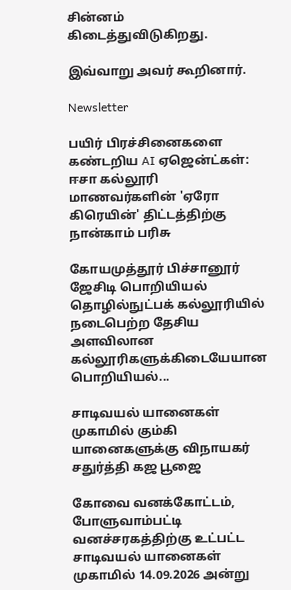சின்னம் கிடைத்துவிடுகிறது.

இவ்வாறு அவர் கூறினார்.

Newsletter

பயிர் பிரச்சினைகளை கண்டறிய AI ஏஜென்ட்கள்: ஈசா கல்லூரி மாணவர்களின் 'ஏரோ கிரெயின்' திட்டத்திற்கு நான்காம் பரிசு

கோயமுத்தூர் பிச்சானூர் ஜேசிடி பொறியியல் தொழில்நுட்பக் கல்லூரியில் நடைபெற்ற தேசிய அளவிலான கல்லூரிகளுக்கிடையேயான பொறியியல்...

சாடிவயல் யானைகள் முகாமில் கும்கி யானைகளுக்கு விநாயகர் சதுர்த்தி கஜ பூஜை

கோவை வனக்கோட்டம், போளுவாம்பட்டி வனச்சரகத்திற்கு உட்பட்ட சாடிவயல் யானைகள் முகாமில் 14.09.2026 அன்று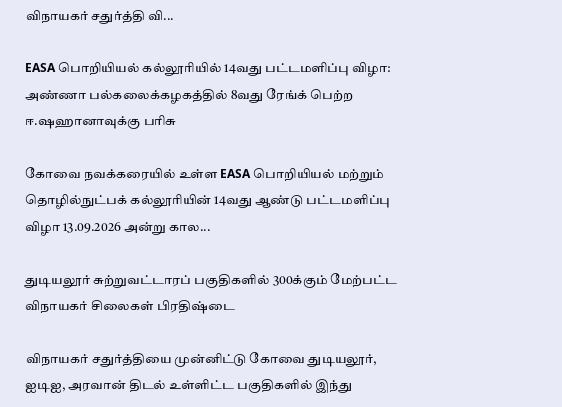விநாயகர் சதுர்த்தி வி...

EASA பொறியியல் கல்லூரியில் 14வது பட்டமளிப்பு விழா: அண்ணா பல்கலைக்கழகத்தில் 8வது ரேங்க் பெற்ற ஈ.ஷஹானாவுக்கு பரிசு

கோவை நவக்கரையில் உள்ள EASA பொறியியல் மற்றும் தொழில்நுட்பக் கல்லூரியின் 14வது ஆண்டு பட்டமளிப்பு விழா 13.09.2026 அன்று கால...

துடியலூர் சுற்றுவட்டாரப் பகுதிகளில் 300க்கும் மேற்பட்ட விநாயகர் சிலைகள் பிரதிஷ்டை

விநாயகர் சதுர்த்தியை முன்னிட்டு கோவை துடியலூர், ஐடிஐ, அரவான் திடல் உள்ளிட்ட பகுதிகளில் இந்து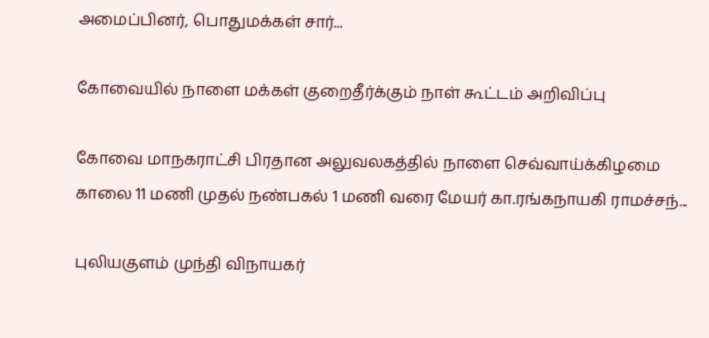அமைப்பினர், பொதுமக்கள் சார்...

கோவையில் நாளை மக்கள் குறைதீர்க்கும் நாள் கூட்டம் அறிவிப்பு

கோவை மாநகராட்சி பிரதான அலுவலகத்தில் நாளை செவ்வாய்க்கிழமை காலை 11 மணி முதல் நண்பகல் 1 மணி வரை மேயர் கா.ரங்கநாயகி ராமச்சந்...

புலியகுளம் முந்தி விநாயகர்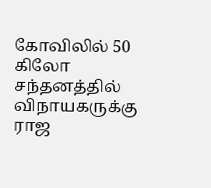கோவிலில் 50 கிலோ சந்தனத்தில் விநாயகருக்கு ராஜ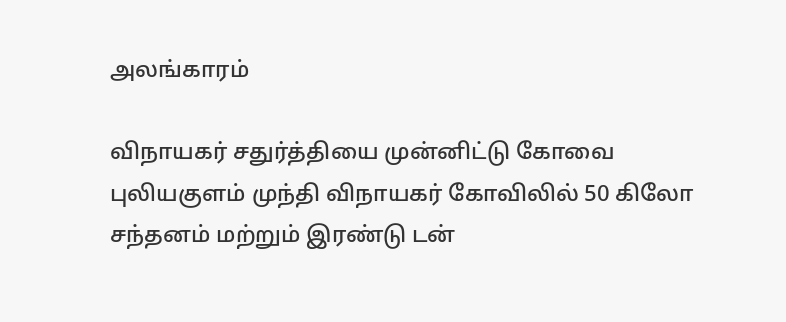அலங்காரம்

விநாயகர் சதுர்த்தியை முன்னிட்டு கோவை புலியகுளம் முந்தி விநாயகர் கோவிலில் 50 கிலோ சந்தனம் மற்றும் இரண்டு டன்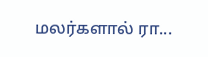மலர்களால் ரா...